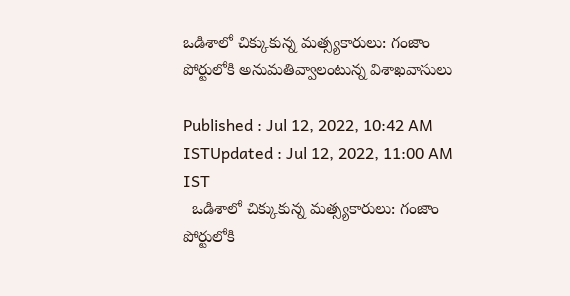ఒడిశాలో చిక్కుకున్న మత్స్యకారులు: గంజాం పోర్టులోకి అనుమతివ్వాలంటున్న విశాఖవాసులు

Published : Jul 12, 2022, 10:42 AM ISTUpdated : Jul 12, 2022, 11:00 AM IST
  ఒడిశాలో చిక్కుకున్న మత్స్యకారులు: గంజాం పోర్టులోకి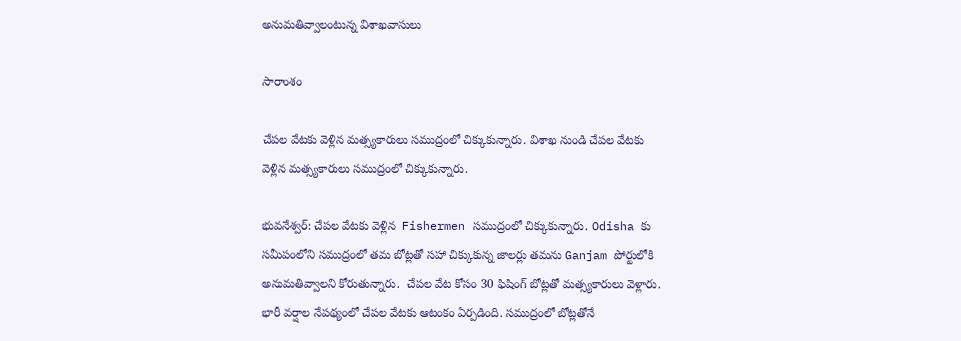అనుమతివ్వాలంటున్న విశాఖవాసులు

సారాంశం

చేపల వేటకు వెళ్లిన మత్స్యకారులు సముద్రంలో చిక్కుకున్నారు. విశాఖ నుండి చేపల వేటకు వెళ్లిన మత్స్యకారులు సముద్రంలో చిక్కుకున్నారు.

భువనేశ్వర్: చేపల వేటకు వెళ్లిన  Fishermen సముద్రంలో చిక్కుకున్నారు. Odisha కు సమీపంలోని సముద్రంలో తమ బోట్లతో సహా చిక్కుకున్న జాలర్లు తమను Ganjam పోర్టులోకి అనుమతివ్వాలని కోరుతున్నారు.  చేపల వేట కోసం 30 ఫిషింగ్ బోట్లతో మత్స్యకారులు వెళ్లారు. భారీ వర్షాల నేపథ్యంలో చేపల వేటకు ఆటంకం ఏర్పడింది. సముద్రంలో బోట్లతోనే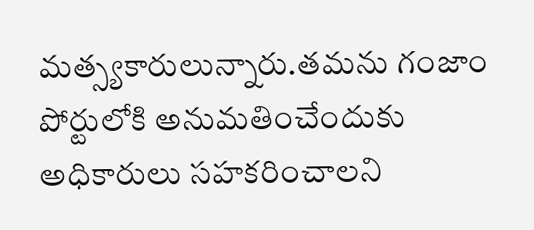మత్స్యకారులున్నారు.తమను గంజాం పోర్టులోకి అనుమతించేందుకు అధికారులు సహకరించాలని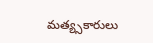మత్య్సకారులు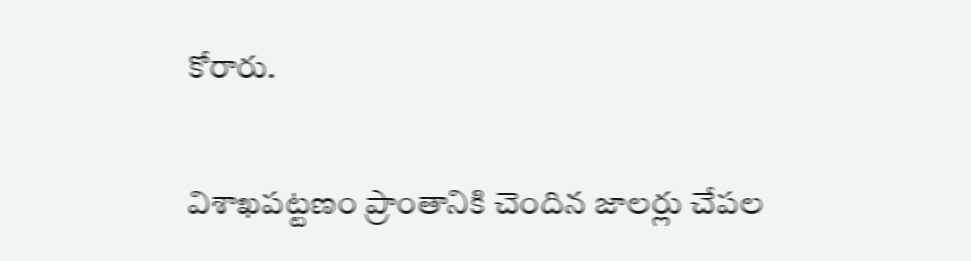కోరారు.

విశాఖపట్టణం ప్రాంతానికి చెందిన జాలర్లు చేపల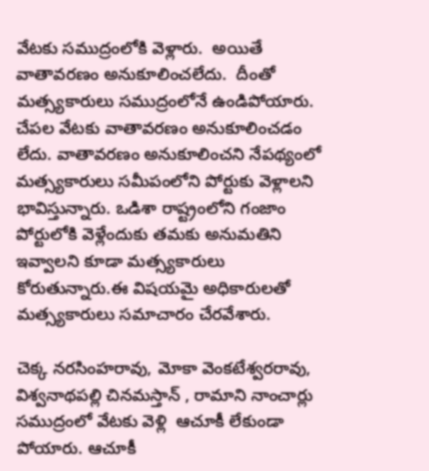వేటకు సముద్రంలోకి వెళ్లారు.  అయితే వాతావరణం అనుకూలించలేదు.  దీంతో మత్స్యకారులు సముద్రంలోనే ఉండిపోయారు. చేపల వేటకు వాతావరణం అనుకూలించడం లేదు. వాతావరణం అనుకూలించని నేపథ్యంలో  మత్స్యకారులు సమీపంలోని పోర్టుకు వెళ్లాలని భావిస్తున్నారు. ఒడిశా రాష్ట్రంలోని గంజాం పోర్టులోకి వెళ్లేందుకు తమకు అనుమతిని ఇవ్వాలని కూడా మత్స్యకారులు కోరుతున్నారు.ఈ విషయమై అధికారులతో మత్స్యకారులు సమాచారం చేరవేశారు.

చెక్క నరసింహరావు, మోకా వెంకటేశ్వరరావు, విశ్వనాథపల్లి చినమస్తాన్ , రామాని నాంచార్లు సముద్రంలో వేటకు వెళ్లి  ఆచూకీ లేకుండా పోయారు. ఆచూకీ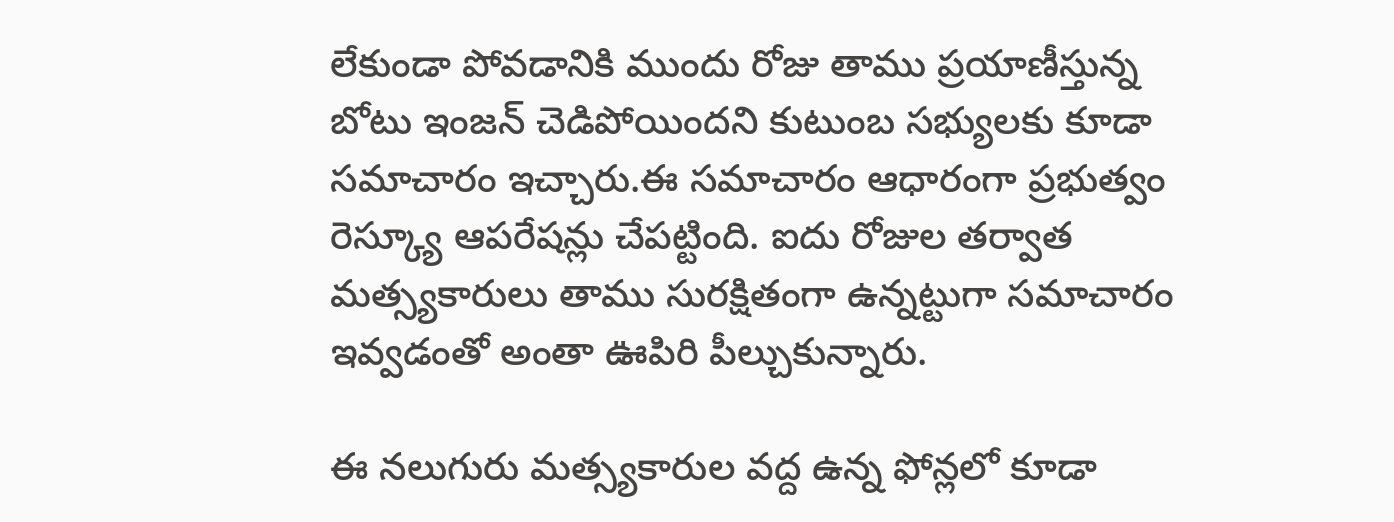లేకుండా పోవడానికి ముందు రోజు తాము ప్రయాణీస్తున్న బోటు ఇంజన్ చెడిపోయిందని కుటుంబ సభ్యులకు కూడా సమాచారం ఇచ్చారు.ఈ సమాచారం ఆధారంగా ప్రభుత్వం రెస్క్యూ ఆపరేషన్లు చేపట్టింది. ఐదు రోజుల తర్వాత మత్స్యకారులు తాము సురక్షితంగా ఉన్నట్టుగా సమాచారం ఇవ్వడంతో అంతా ఊపిరి పీల్చుకున్నారు.

ఈ నలుగురు మత్స్యకారుల వద్ద ఉన్న ఫోన్లలో కూడా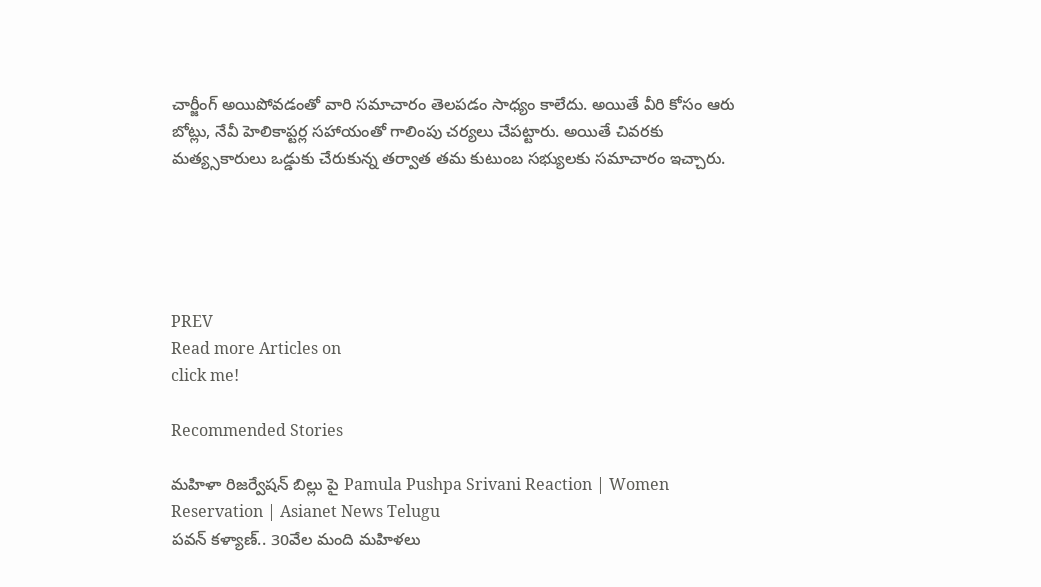చార్జీంగ్ అయిపోవడంతో వారి సమాచారం తెలపడం సాధ్యం కాలేదు. అయితే వీరి కోసం ఆరు బోట్లు, నేవీ హెలికాప్టర్ల సహాయంతో గాలింపు చర్యలు చేపట్టారు. అయితే చివరకు మత్య్సకారులు ఒడ్డుకు చేరుకున్న తర్వాత తమ కుటుంబ సభ్యులకు సమాచారం ఇచ్చారు.





PREV
Read more Articles on
click me!

Recommended Stories

మహిళా రిజర్వేషన్ బిల్లు పై Pamula Pushpa Srivani Reaction | Women Reservation | Asianet News Telugu
పవన్‌ కళ్యాణ్‌.. 30వేల మంది మహిళలు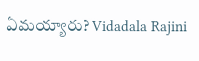ఏమయ్యారు? Vidadala Rajini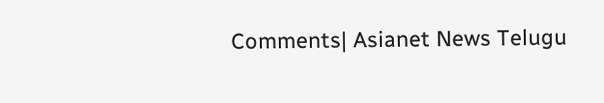Comments| Asianet News Telugu